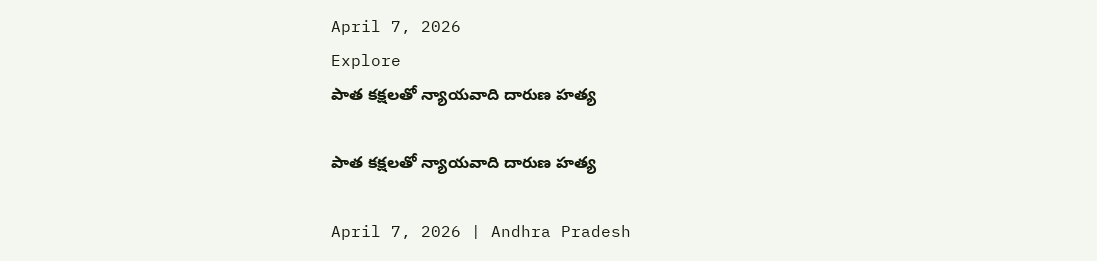April 7, 2026
Explore
పాత కక్షలతో న్యాయవాది దారుణ హత్య

పాత కక్షలతో న్యాయవాది దారుణ హత్య

April 7, 2026 | Andhra Pradesh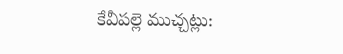కేవీపల్లె ముచ్చట్లు: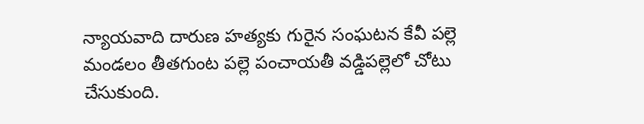న్యాయవాది దారుణ హత్యకు గురైన సంఘటన కేవీ పల్లె మండలం తీతగుంట పల్లె పంచాయతీ వడ్డిపల్లెలో చోటు చేసుకుంది.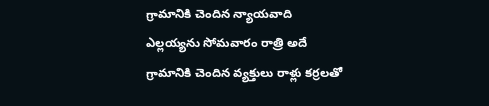గ్రామానికి చెందిన న్యాయవాది ఎల్లయ్యను సోమవారం రాత్రి అదే గ్రామానికి చెందిన వ్యక్తులు రాళ్లు కర్రలతో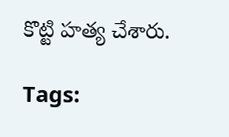కొట్టి హత్య చేశారు.

Tags: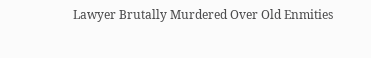Lawyer Brutally Murdered Over Old Enmities